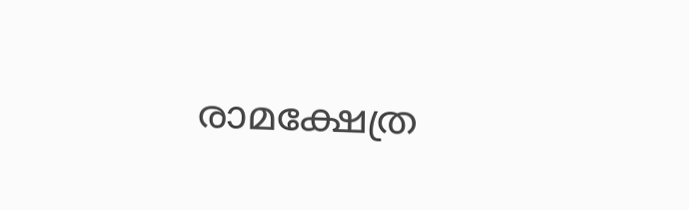രാമക്ഷേത്ര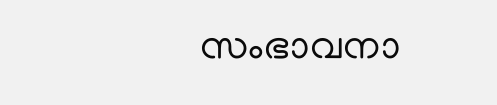സംഭാവനാ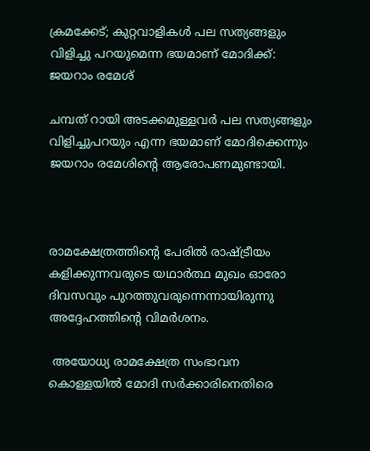ക്രമക്കേട്; കുറ്റവാളികള്‍ പല സത്യങ്ങളും വിളിച്ചു പറയുമെന്ന ഭയമാണ് മോദിക്ക്: ജയറാം രമേശ്

ചമ്പത് റായി അടക്കമുള്ളവര്‍ പല സത്യങ്ങളും വിളിച്ചുപറയും എന്ന ഭയമാണ് മോദിക്കെന്നും ജയറാം രമേശിന്റെ ആരോപണമുണ്ടായി.



രാമക്ഷേത്രത്തിന്റെ പേരില്‍ രാഷ്ട്രീയം കളിക്കുന്നവരുടെ യഥാര്‍ത്ഥ മുഖം ഓരോ ദിവസവും പുറത്തുവരുന്നെന്നായിരുന്നു അദ്ദേഹത്തിന്റെ വിമര്‍ശനം.

 അയോധ്യ രാമക്ഷേത്ര സംഭാവന കൊള്ളയില്‍ മോദി സര്‍ക്കാരിനെതിരെ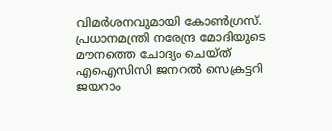വിമര്‍ശനവുമായി കോണ്‍ഗ്രസ്. പ്രധാനമന്ത്രി നരേന്ദ്ര മോദിയുടെ മൗനത്തെ ചോദ്യം ചെയ്ത് എഐസിസി ജനറല്‍ സെക്രട്ടറി ജയറാം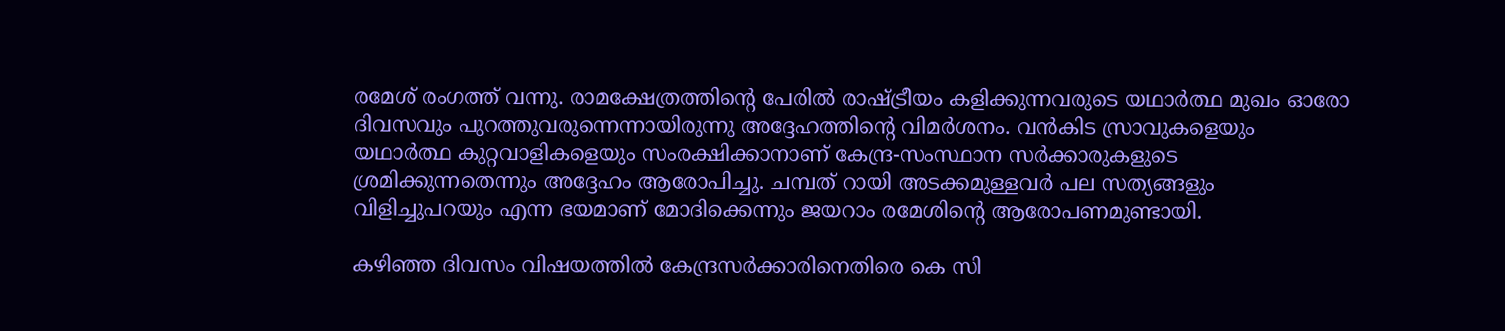രമേശ് രംഗത്ത് വന്നു. രാമക്ഷേത്രത്തിന്റെ പേരില്‍ രാഷ്ട്രീയം കളിക്കുന്നവരുടെ യഥാര്‍ത്ഥ മുഖം ഓരോ ദിവസവും പുറത്തുവരുന്നെന്നായിരുന്നു അദ്ദേഹത്തിന്റെ വിമര്‍ശനം. വന്‍കിട സ്രാവുകളെയും യഥാര്‍ത്ഥ കുറ്റവാളികളെയും സംരക്ഷിക്കാനാണ് കേന്ദ്ര-സംസ്ഥാന സര്‍ക്കാരുകളുടെ ശ്രമിക്കുന്നതെന്നും അദ്ദേഹം ആരോപിച്ചു. ചമ്പത് റായി അടക്കമുള്ളവര്‍ പല സത്യങ്ങളും വിളിച്ചുപറയും എന്ന ഭയമാണ് മോദിക്കെന്നും ജയറാം രമേശിന്റെ ആരോപണമുണ്ടായി.

കഴിഞ്ഞ ദിവസം വിഷയത്തില്‍ കേന്ദ്രസര്‍ക്കാരിനെതിരെ കെ സി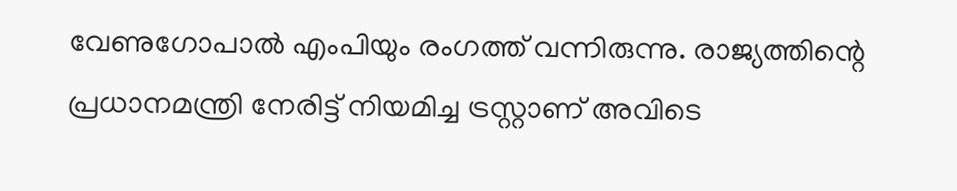വേണുഗോപാല്‍ എംപിയും രംഗത്ത് വന്നിരുന്നു. രാജ്യത്തിന്റെ പ്രധാനമന്ത്രി നേരിട്ട് നിയമിച്ച ട്രസ്റ്റാണ് അവിടെ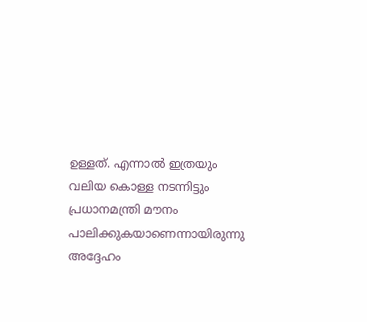ഉള്ളത്. എന്നാല്‍ ഇത്രയും വലിയ കൊള്ള നടന്നിട്ടും പ്രധാനമന്ത്രി മൗനം പാലിക്കുകയാണെന്നായിരുന്നു അദ്ദേഹം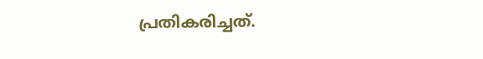പ്രതികരിച്ചത്.